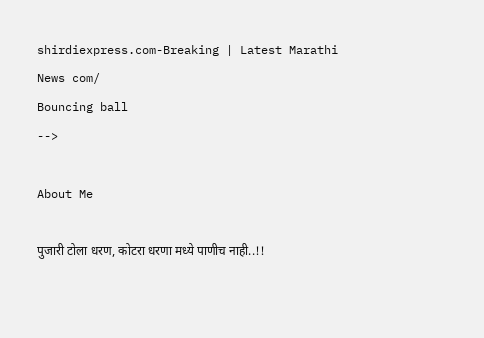shirdiexpress.com-Breaking | Latest Marathi News com/
Bouncing ball
-->

About Me

पुजारी टोला धरण, कोटरा धरणा मध्ये पाणीच नाही..!!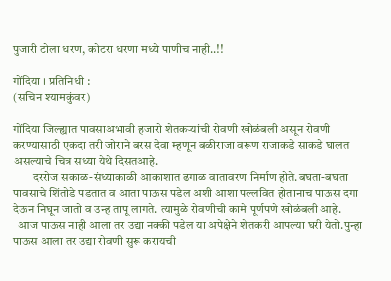पुजारी टोला धरण, कोटरा धरणा मध्ये पाणीच नाही..!!

गोंदिया । प्रतिनिधी :
(सचिन श्यामकुंवर)

गोंदिया जिल्ह्यात पावसाअभावी हजारो शेतकऱ्यांची रोवणी खोळंबली असून रोवणी करण्यासाठी एकदा तरी जोराने बरस देवा म्हणून बळीराजा वरूण राजाकडे साकडे घालत असल्याचे चित्र सध्या येथे दिसतआहे.
        दररोज सकाळ-संध्याकाळी आकाशात ढगाळ वातावरण निर्माण होते.बघता-बघता पावसाचे शिंतोडे पडतात व आता पाऊस पडेल अशी आशा पल्लवित होतानाच पाऊस दगा देऊन निघून जातो व उन्ह तापू लागते. त्यामुळे रोवणीची कामे पूर्णपणे खोळंबली आहे.
  आज पाऊस नाही आला तर उद्या नक्की पडेल या अपेक्षेने शेतकरी आपल्या घरी येतो.पुन्हा पाऊस आला तर उद्या रोवणी सुरू करायची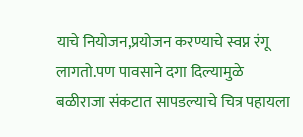याचे नियोजन,प्रयोजन करण्याचे स्वप्न रंगू लागतो.पण पावसाने दगा दिल्यामुळे बळीराजा संकटात सापडल्याचे चित्र पहायला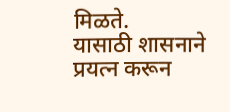मिळते.
यासाठी शासनाने प्रयत्न करून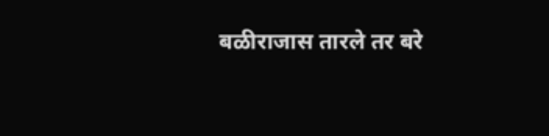बळीराजास तारले तर बरे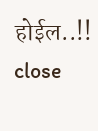होईल..!!
close